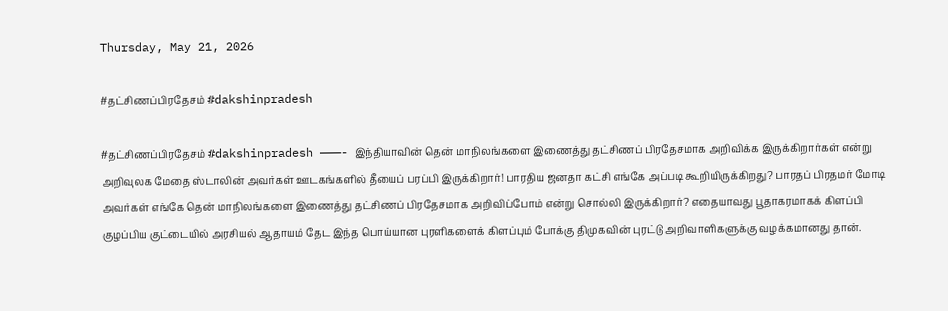Thursday, May 21, 2026

#தட்சிணப்பிரதேசம் #dakshinpradesh

#தட்சிணப்பிரதேசம் #dakshinpradesh ———- இந்தியாவின் தென் மாநிலங்களை இணைத்து தட்சிணப் பிரதேசமாக அறிவிக்க இருக்கிறார்கள் என்று அறிவுலக மேதை ஸ்டாலின் அவர்கள் ஊடகங்களில் தீயைப் பரப்பி இருக்கிறார்! பாரதிய ஜனதா கட்சி எங்கே அப்படி கூறியிருக்கிறது? பாரதப் பிரதமர் மோடி அவர்கள் எங்கே தென் மாநிலங்களை இணைத்து தட்சிணப் பிரதேசமாக அறிவிப்போம் என்று சொல்லி இருக்கிறார்? எதையாவது பூதாகரமாகக் கிளப்பி குழப்பிய குட்டையில் அரசியல் ஆதாயம் தேட இந்த பொய்யான புரளிகளைக் கிளப்பும் போக்கு திமுகவின் புரட்டு அறிவாளிகளுக்கு வழக்கமானது தான்.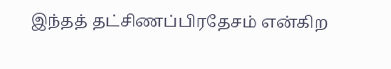இந்தத் தட்சிணப்பிரதேசம் என்கிற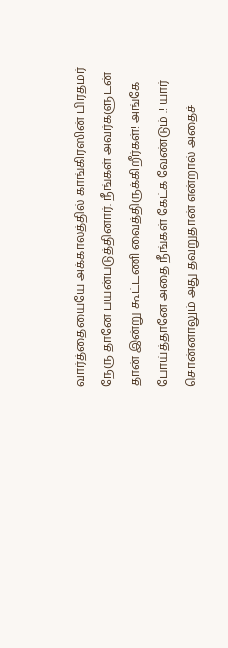வார்த்தையையே அக்காலத்தில் காங்கிரஸின் பிரதமர் நேரு தானே பயன்படுத்தினார். நீங்கள் அவர்களுடன் தான் இன்று கூட்டணி வைத்திருக்கிறீர்கள்! அங்கே போய்த்தானே அதை நீங்கள் கேட்க வேண்டும் .! யார் சொன்னாலும் அது தவறுதான் என்றால் அதைச்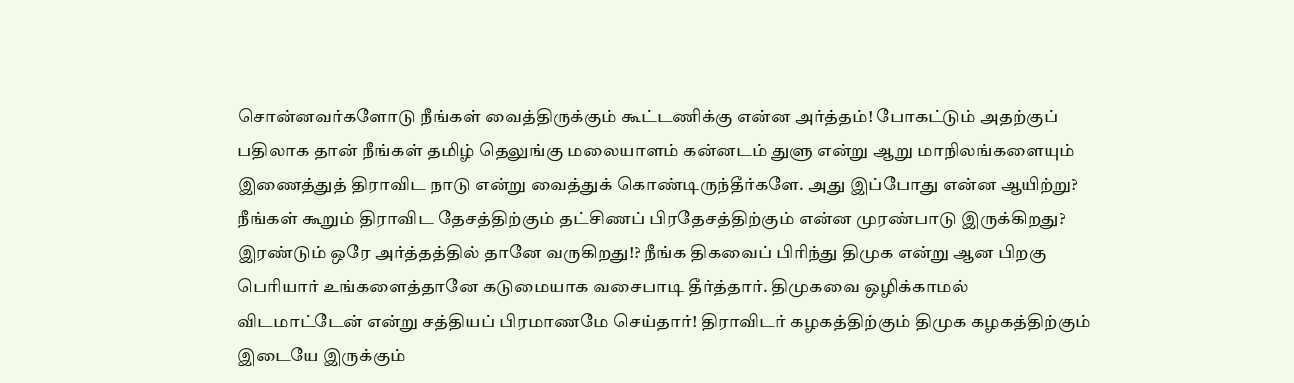சொன்னவர்களோடு நீங்கள் வைத்திருக்கும் கூட்டணிக்கு என்ன அர்த்தம்! போகட்டும் அதற்குப் பதிலாக தான் நீங்கள் தமிழ் தெலுங்கு மலையாளம் கன்னடம் துளு என்று ஆறு மாநிலங்களையும் இணைத்துத் திராவிட நாடு என்று வைத்துக் கொண்டிருந்தீர்களே. அது இப்போது என்ன ஆயிற்று? நீங்கள் கூறும் திராவிட தேசத்திற்கும் தட்சிணப் பிரதேசத்திற்கும் என்ன முரண்பாடு இருக்கிறது? இரண்டும் ஒரே அர்த்தத்தில் தானே வருகிறது!? நீங்க திகவைப் பிரிந்து திமுக என்று ஆன பிறகு பெரியார் உங்களைத்தானே கடுமையாக வசைபாடி தீர்த்தார். திமுகவை ஒழிக்காமல் விடமாட்டேன் என்று சத்தியப் பிரமாணமே செய்தார்! திராவிடர் கழகத்திற்கும் திமுக கழகத்திற்கும் இடையே இருக்கும்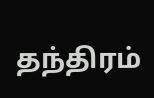தந்திரம்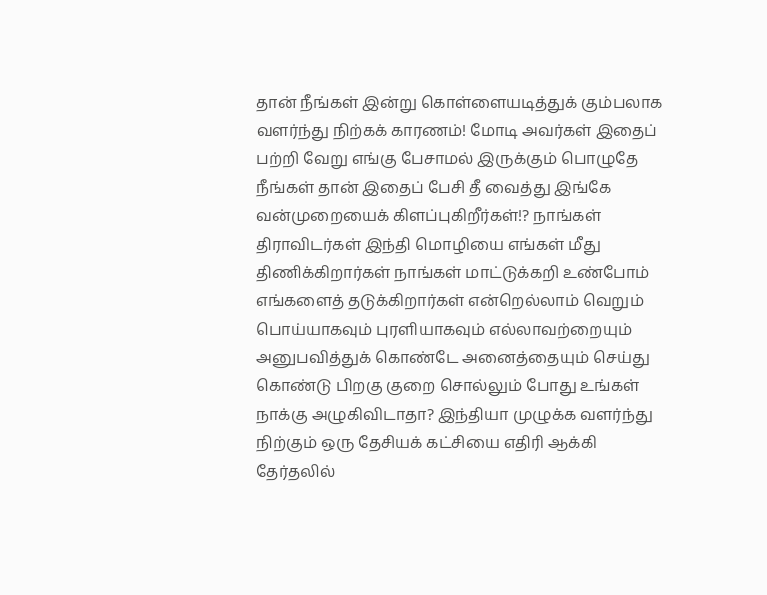தான் நீங்கள் இன்று கொள்ளையடித்துக் கும்பலாக வளர்ந்து நிற்கக் காரணம்! மோடி அவர்கள் இதைப் பற்றி வேறு எங்கு பேசாமல் இருக்கும் பொழுதே நீங்கள் தான் இதைப் பேசி தீ வைத்து இங்கே வன்முறையைக் கிளப்புகிறீர்கள்!? நாங்கள் திராவிடர்கள் இந்தி மொழியை எங்கள் மீது திணிக்கிறார்கள் நாங்கள் மாட்டுக்கறி உண்போம் எங்களைத் தடுக்கிறார்கள் என்றெல்லாம் வெறும் பொய்யாகவும் புரளியாகவும் எல்லாவற்றையும் அனுபவித்துக் கொண்டே அனைத்தையும் செய்து கொண்டு பிறகு குறை சொல்லும் போது உங்கள் நாக்கு அழுகிவிடாதா? இந்தியா முழுக்க வளர்ந்து நிற்கும் ஒரு தேசியக் கட்சியை எதிரி ஆக்கி தேர்தலில்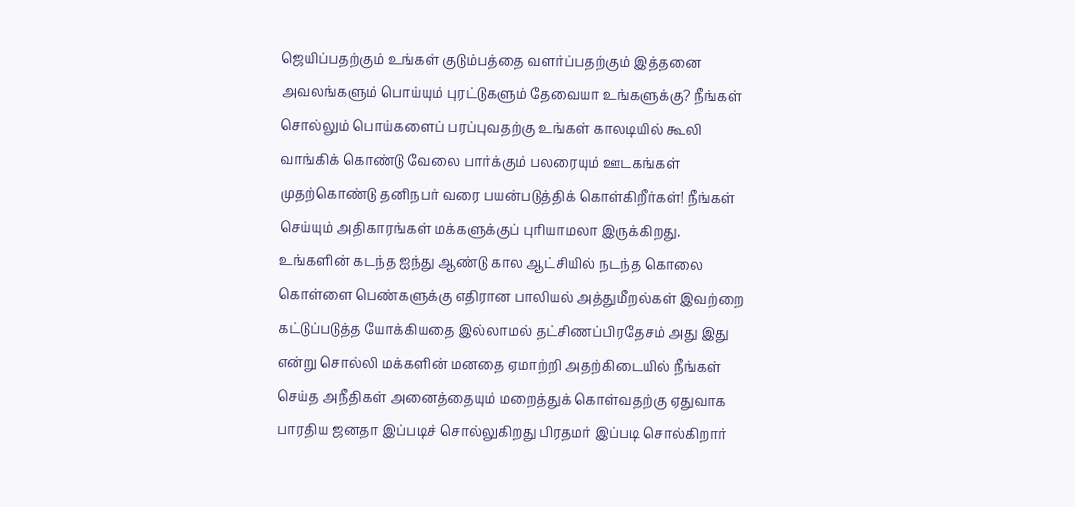ஜெயிப்பதற்கும் உங்கள் குடும்பத்தை வளர்ப்பதற்கும் இத்தனை அவலங்களும் பொய்யும் புரட்டுகளும் தேவையா உங்களுக்கு? நீங்கள் சொல்லும் பொய்களைப் பரப்புவதற்கு உங்கள் காலடியில் கூலி வாங்கிக் கொண்டு வேலை பார்க்கும் பலரையும் ஊடகங்கள் முதற்கொண்டு தனிநபர் வரை பயன்படுத்திக் கொள்கிறீர்கள்! நீங்கள் செய்யும் அதிகாரங்கள் மக்களுக்குப் புரியாமலா இருக்கிறது. உங்களின் கடந்த ஐந்து ஆண்டு கால ஆட்சியில் நடந்த கொலை கொள்ளை பெண்களுக்கு எதிரான பாலியல் அத்துமீறல்கள் இவற்றை கட்டுப்படுத்த யோக்கியதை இல்லாமல் தட்சிணப்பிரதேசம் அது இது என்று சொல்லி மக்களின் மனதை ஏமாற்றி அதற்கிடையில் நீங்கள் செய்த அநீதிகள் அனைத்தையும் மறைத்துக் கொள்வதற்கு ஏதுவாக பாரதிய ஜனதா இப்படிச் சொல்லுகிறது பிரதமர் இப்படி சொல்கிறார்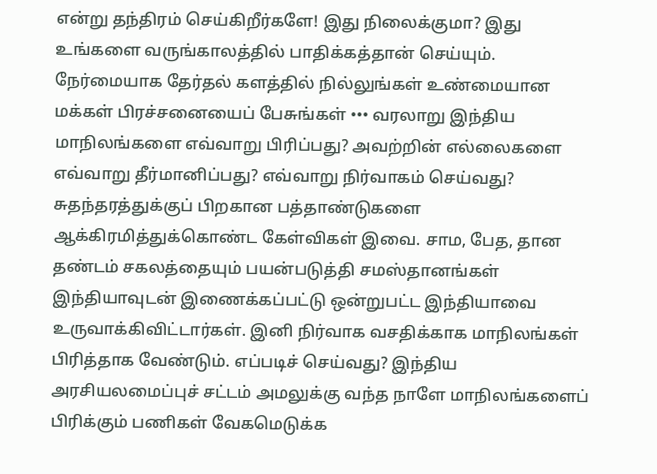என்று தந்திரம் செய்கிறீர்களே! இது நிலைக்குமா? இது உங்களை வருங்காலத்தில் பாதிக்கத்தான் செய்யும். நேர்மையாக தேர்தல் களத்தில் நில்லுங்கள் உண்மையான மக்கள் பிரச்சனையைப் பேசுங்கள் ••• வரலாறு இந்திய மாநிலங்களை எவ்வாறு பிரிப்பது? அவற்றின் எல்லைகளை எவ்வாறு தீர்மானிப்பது? எவ்வாறு நிர்வாகம் செய்வது? சுதந்தரத்துக்குப் பிறகான பத்தாண்டுகளை ஆக்கிரமித்துக்கொண்ட கேள்விகள் இவை. சாம, பேத, தான தண்டம் சகலத்தையும் பயன்படுத்தி சமஸ்தானங்கள் இந்தியாவுடன் இணைக்கப்பட்டு ஒன்றுபட்ட இந்தியாவை உருவாக்கிவிட்டார்கள். இனி நிர்வாக வசதிக்காக மாநிலங்கள் பிரித்தாக வேண்டும். எப்படிச் செய்வது? இந்திய அரசியலமைப்புச் சட்டம் அமலுக்கு வந்த நாளே மாநிலங்களைப் பிரிக்கும் பணிகள் வேகமெடுக்க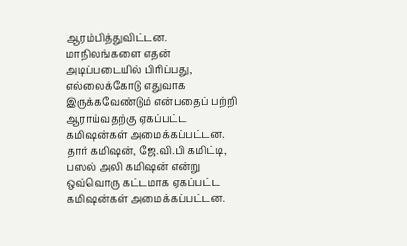ஆரம்பித்துவிட்டன. மாநிலங்களை எதன் அடிப்படையில் பிரிப்பது, எல்லைக்கோடு எதுவாக இருக்கவேண்டும் என்பதைப் பற்றி ஆராய்வதற்கு ஏகப்பட்ட கமிஷன்கள் அமைக்கப்பட்டன. தார் கமிஷன், ஜே.வி.பி கமிட்டி, பஸல் அலி கமிஷன் என்று ஒவ்வொரு கட்டமாக ஏகப்பட்ட கமிஷன்கள் அமைக்கப்பட்டன.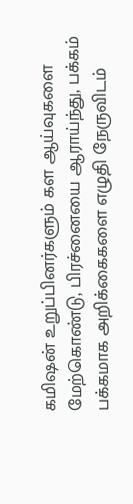கமிஷன் உறுப்பினர்களும் கள ஆய்வுகளை மேற்கொண்டு, பிரச்னையை ஆராய்ந்து, பக்கம் பக்கமாக அறிக்கைகளை எழுதி நேருவிடம்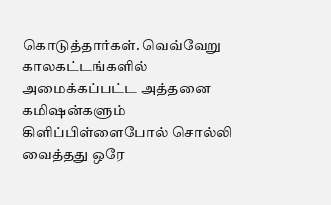கொடுத்தார்கள். வெவ்வேறு காலகட்டங்களில் அமைக்கப்பட்ட அத்தனை கமிஷன்களும் கிளிப்பிள்ளைபோல் சொல்லி வைத்தது ஒரே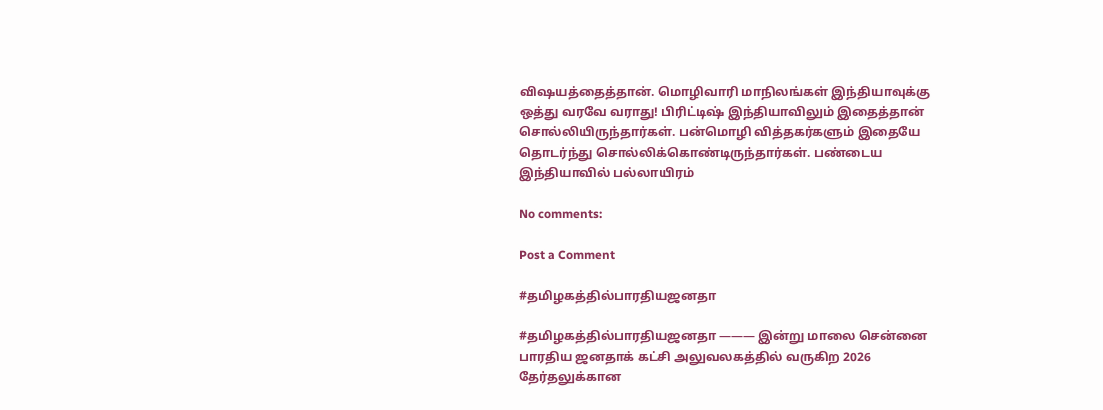விஷயத்தைத்தான். மொழிவாரி மாநிலங்கள் இந்தியாவுக்கு ஒத்து வரவே வராது! பிரிட்டிஷ் இந்தியாவிலும் இதைத்தான் சொல்லியிருந்தார்கள். பன்மொழி வித்தகர்களும் இதையே தொடர்ந்து சொல்லிக்கொண்டிருந்தார்கள். பண்டைய இந்தியாவில் பல்லாயிரம்

No comments:

Post a Comment

#தமிழகத்தில்பாரதியஜனதா

#தமிழகத்தில்பாரதியஜனதா ——— இன்று மாலை சென்னை பாரதிய ஜனதாக் கட்சி அலுவலகத்தில் வருகிற 2026 தேர்தலுக்கான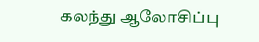கலந்து ஆலோசிப்பு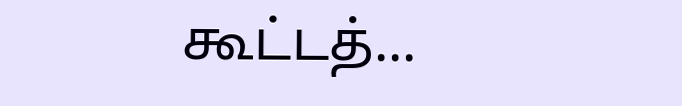கூட்டத்...